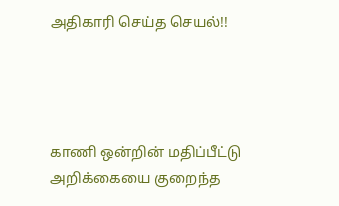அதிகாரி செய்த செயல்!!




காணி ஒன்றின் மதிப்பீட்டு அறிக்கையை குறைந்த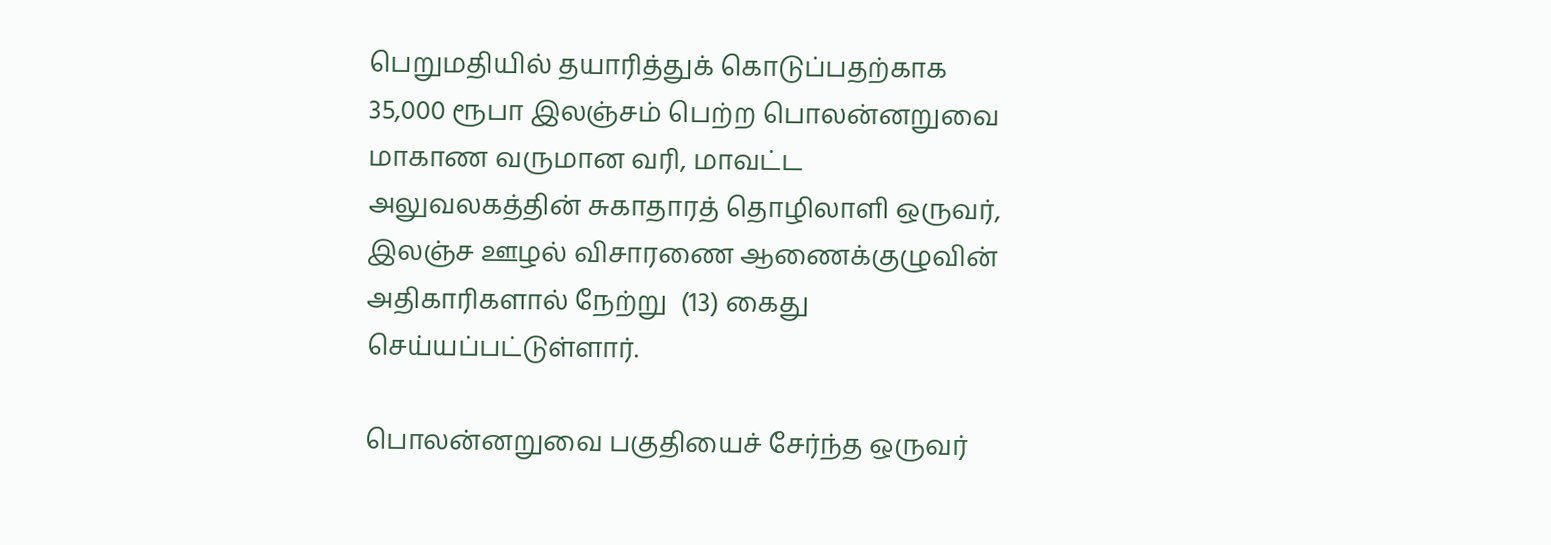பெறுமதியில் தயாரித்துக் கொடுப்பதற்காக 35,000 ரூபா இலஞ்சம் பெற்ற பொலன்னறுவை மாகாண வருமான வரி, மாவட்ட அலுவலகத்தின் சுகாதாரத் தொழிலாளி ஒருவர், இலஞ்ச ஊழல் விசாரணை ஆணைக்குழுவின் அதிகாரிகளால் நேற்று  (13) கைது செய்யப்பட்டுள்ளார்.

பொலன்னறுவை பகுதியைச் சேர்ந்த ஒருவர்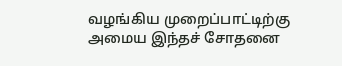வழங்கிய முறைப்பாட்டிற்கு அமைய இந்தச் சோதனை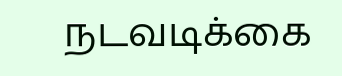நடவடிக்கை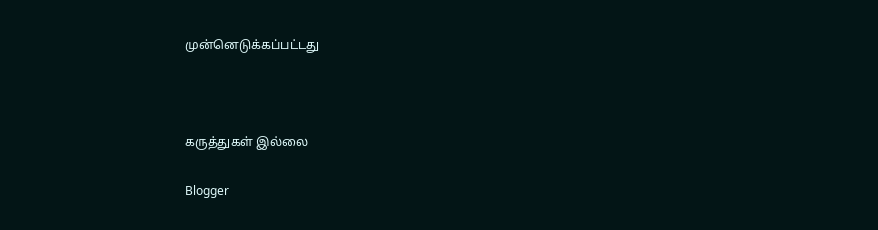முன்னெடுக்கப்பட்டது



கருத்துகள் இல்லை

Blogger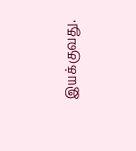இயக்குவது.